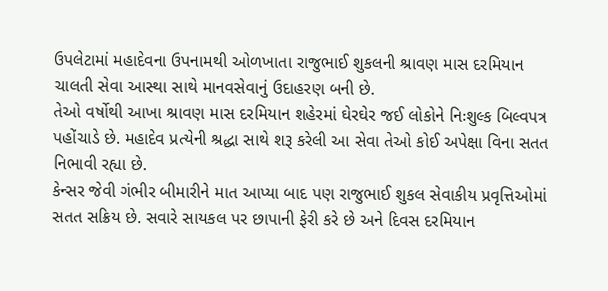ઉપલેટામાં મહાદેવના ઉપનામથી ઓળખાતા રાજુભાઈ શુકલની શ્રાવણ માસ દરમિયાન ચાલતી સેવા આસ્થા સાથે માનવસેવાનું ઉદાહરણ બની છે.
તેઓ વર્ષોથી આખા શ્રાવણ માસ દરમિયાન શહેરમાં ઘેરઘેર જઈ લોકોને નિઃશુલ્ક બિલ્વપત્ર પહોંચાડે છે. મહાદેવ પ્રત્યેની શ્રદ્ધા સાથે શરૂ કરેલી આ સેવા તેઓ કોઈ અપેક્ષા વિના સતત નિભાવી રહ્યા છે.
કેન્સર જેવી ગંભીર બીમારીને માત આપ્યા બાદ પણ રાજુભાઈ શુકલ સેવાકીય પ્રવૃત્તિઓમાં સતત સક્રિય છે. સવારે સાયકલ પર છાપાની ફેરી કરે છે અને દિવસ દરમિયાન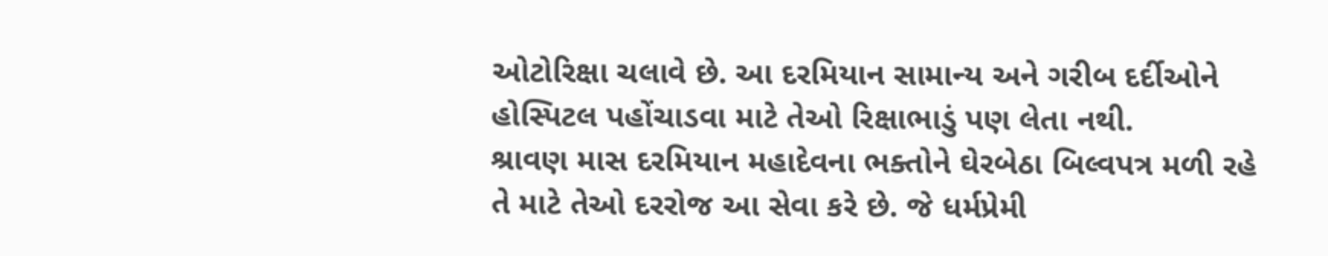ઓટોરિક્ષા ચલાવે છે. આ દરમિયાન સામાન્ય અને ગરીબ દર્દીઓને હોસ્પિટલ પહોંચાડવા માટે તેઓ રિક્ષાભાડું પણ લેતા નથી.
શ્રાવણ માસ દરમિયાન મહાદેવના ભક્તોને ઘેરબેઠા બિલ્વપત્ર મળી રહે તે માટે તેઓ દરરોજ આ સેવા કરે છે. જે ધર્મપ્રેમી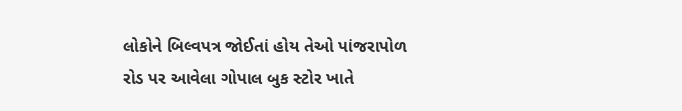લોકોને બિલ્વપત્ર જોઈતાં હોય તેઓ પાંજરાપોળ રોડ પર આવેલા ગોપાલ બુક સ્ટોર ખાતે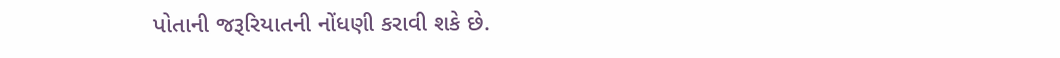પોતાની જરૂરિયાતની નોંધણી કરાવી શકે છે.